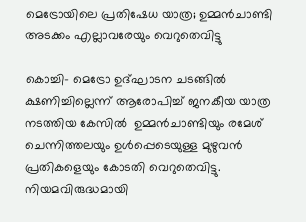മെട്രോയിലെ പ്രതിഷേധ യാത്ര; ഉമ്മന്‍ചാണ്ടി അടക്കം എല്ലാവരേയും വെറുതെവിട്ടു

കൊച്ചി- മെട്രോ ഉദ്ഘാടന ചടങ്ങില്‍ ക്ഷണിച്ചില്ലെന്ന് ആരോപിച്ച് ജനകീയ യാത്ര നടത്തിയ കേസില്‍  ഉമ്മന്‍ചാണ്ടിയും രമേശ് ചെന്നിത്തലയും ഉള്‍പ്പെടെയുള്ള മുഴുവന്‍ പ്രതികളെയും കോടതി വെറുതെവിട്ടു. നിയമവിരുദ്ധമായി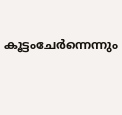കൂട്ടംചേര്‍ന്നെന്നും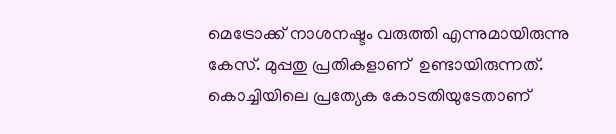മെട്രോക്ക് നാശനഷ്ടം വരുത്തി എന്നുമായിരുന്നു കേസ്. മുപ്പതു പ്രതികളാണ്  ഉണ്ടായിരുന്നത്. കൊച്ചിയിലെ പ്രത്യേക കോടതിയുടേതാണ്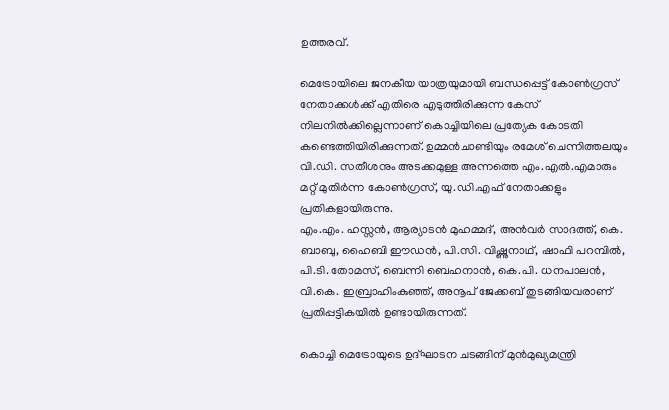ഉത്തരവ്.

മെട്രോയിലെ ജനകീയ യാത്രയുമായി ബന്ധപ്പെട്ട് കോണ്‍ഗ്രസ് നേതാക്കള്‍ക്ക് എതിരെ എടുത്തിരിക്കുന്ന കേസ് നിലനില്‍ക്കില്ലെന്നാണ് കൊച്ചിയിലെ പ്രത്യേക കോടതി കണ്ടെത്തിയിരിക്കുന്നത്. ഉമ്മന്‍ചാണ്ടിയും രമേശ് ചെന്നിത്തലയും വി.ഡി. സതീശനും അടക്കമുള്ള അന്നത്തെ എം.എല്‍.എമാരും മറ്റ് മുതിര്‍ന്ന കോണ്‍ഗ്രസ്, യു.ഡി.എഫ് നേതാക്കളും പ്രതികളായിരുന്നു.
എം.എം. ഹസ്സന്‍, ആര്യാടന്‍ മുഹമ്മദ്, അന്‍വര്‍ സാദത്ത്, കെ. ബാബു, ഹൈബി ഈഡന്‍, പി.സി. വിഷ്ണുനാഥ്, ഷാഫി പറമ്പില്‍, പി.ടി. തോമസ്, ബെന്നി ബെഹനാന്‍, കെ.പി. ധനപാലന്‍, വി.കെ. ഇബ്രാഹിംകുഞ്ഞ്, അനൂപ് ജേക്കബ് തുടങ്ങിയവരാണ് പ്രതിപ്പട്ടികയില്‍ ഉണ്ടായിരുന്നത്.

കൊച്ചി മെട്രോയുടെ ഉദ്ഘാടന ചടങ്ങിന് മുന്‍മുഖ്യമന്ത്രി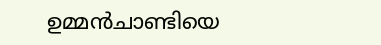ഉമ്മന്‍ചാണ്ടിയെ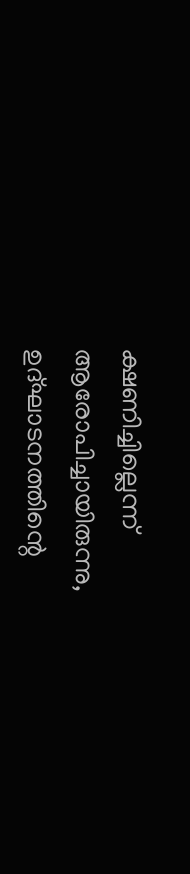ക്ഷണിച്ചില്ലെന്ന് ആരോപിച്ചായിരുന്നു, ഉദ്ഘാടനത്തിന്റെ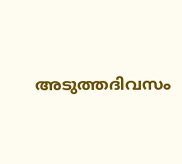അടുത്തദിവസം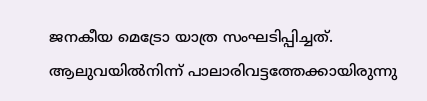ജനകീയ മെട്രോ യാത്ര സംഘടിപ്പിച്ചത്. ആലുവയില്‍നിന്ന് പാലാരിവട്ടത്തേക്കായിരുന്നു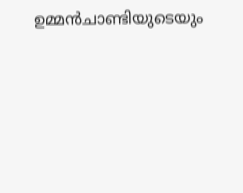ഉമ്മന്‍ചാണ്ടിയുടെയും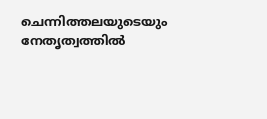ചെന്നിത്തലയുടെയും നേതൃത്വത്തില്‍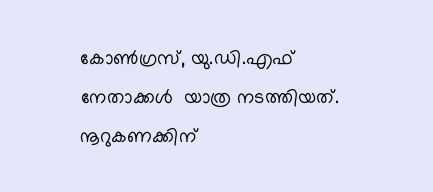കോണ്‍ഗ്രസ്, യു.ഡി.എഫ് നേതാക്കള്‍  യാത്ര നടത്തിയത്. നൂറുകണക്കിന്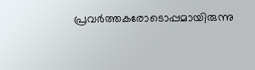പ്രവര്‍ത്തകരോടൊപ്പമായിരുന്നു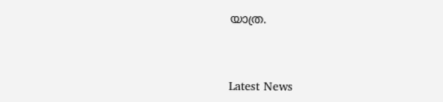യാത്ര.



Latest News